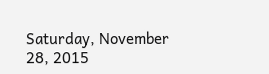Saturday, November 28, 2015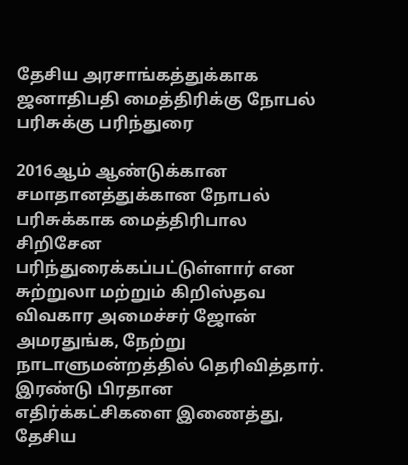தேசிய அரசாங்கத்துக்காக ஜனாதிபதி மைத்திரிக்கு நோபல் பரிசுக்கு பரிந்துரை

2016ஆம் ஆண்டுக்கான சமாதானத்துக்கான நோபல் பரிசுக்காக மைத்திரிபால சிறிசேன பரிந்துரைக்கப்பட்டுள்ளார் என சுற்றுலா மற்றும் கிறிஸ்தவ விவகார அமைச்சர் ஜோன் அமரதுங்க, நேற்று நாடாளுமன்றத்தில் தெரிவித்தார். இரண்டு பிரதான எதிர்க்கட்சிகளை இணைத்து, தேசிய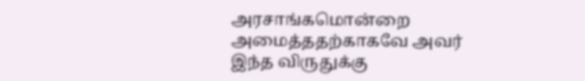அரசாங்கமொன்றை அமைத்ததற்காகவே அவர் இந்த விருதுக்கு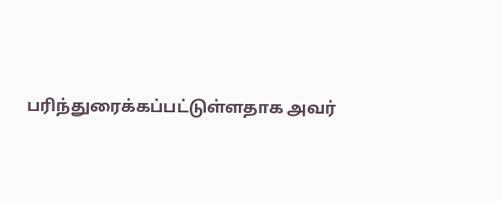பரிந்துரைக்கப்பட்டுள்ளதாக அவர்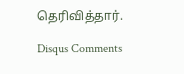தெரிவித்தார்.

Disqus Comments